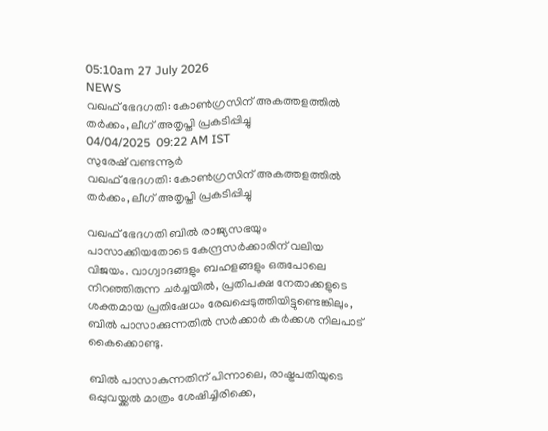05:10am 27 July 2026
NEWS
വഖഫ് ഭേദഗതി: കോൺഗ്രസിന് അകത്തളത്തിൽ തർക്കം, ലീഗ് അതൃപ്തി പ്രകടിപ്പിച്ചു
04/04/2025  09:22 AM IST
സുരേഷ് വണ്ടന്നൂർ
വഖഫ് ഭേദഗതി: കോൺഗ്രസിന് അകത്തളത്തിൽ തർക്കം, ലീഗ് അതൃപ്തി പ്രകടിപ്പിച്ചു

വഖഫ് ഭേദഗതി ബിൽ രാജ്യസഭയും പാസാക്കിയതോടെ കേന്ദ്രസർക്കാരിന് വലിയ വിജയം. വാഗ്വാദങ്ങളും ബഹളങ്ങളും ഒരുപോലെ നിറഞ്ഞിരുന്ന ചർച്ചയിൽ, പ്രതിപക്ഷ നേതാക്കളുടെ ശക്തമായ പ്രതിഷേധം രേഖപ്പെടുത്തിയിട്ടുണ്ടെങ്കിലും, ബിൽ പാസാക്കുന്നതിൽ സർക്കാർ കർക്കശ നിലപാട് കൈക്കൊണ്ടു.

ബിൽ പാസാകുന്നതിന് പിന്നാലെ, രാഷ്ട്രപതിയുടെ ഒപ്പുവയ്ക്കൽ മാത്രം ശേഷിച്ചിരിക്കെ,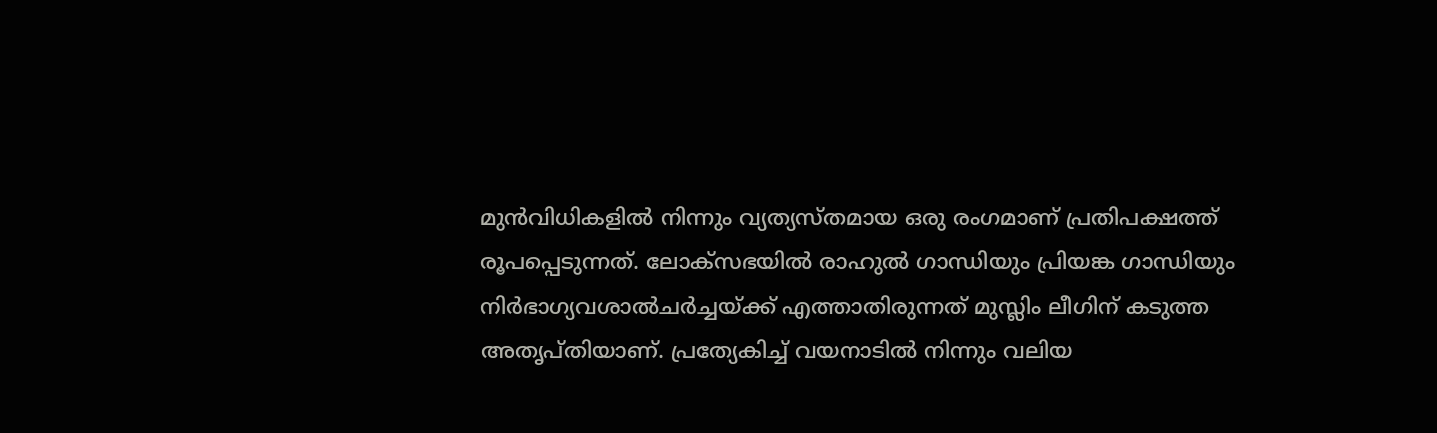മുൻവിധികളിൽ നിന്നും വ്യത്യസ്തമായ ഒരു രംഗമാണ് പ്രതിപക്ഷത്ത് രൂപപ്പെടുന്നത്. ലോക്‌സഭയിൽ രാഹുൽ ഗാന്ധിയും പ്രിയങ്ക ഗാന്ധിയും നിർഭാഗ്യവശാൽചർച്ചയ്ക്ക് എത്താതിരുന്നത് മുസ്ലിം ലീഗിന് കടുത്ത അതൃപ്തിയാണ്. പ്രത്യേകിച്ച് വയനാടിൽ നിന്നും വലിയ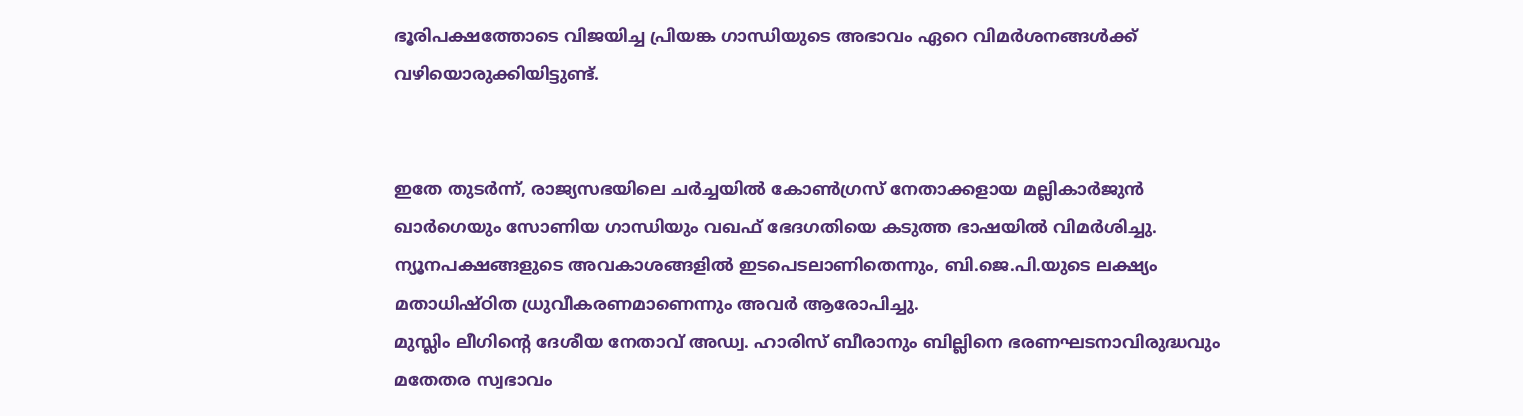ഭൂരിപക്ഷത്തോടെ വിജയിച്ച പ്രിയങ്ക ഗാന്ധിയുടെ അഭാവം ഏറെ വിമർശനങ്ങൾക്ക് വഴിയൊരുക്കിയിട്ടുണ്ട്.


ഇതേ തുടര്‍ന്ന്, രാജ്യസഭയിലെ ചർച്ചയില്‍ കോൺഗ്രസ് നേതാക്കളായ മല്ലികാർജുൻ ഖാർഗെയും സോണിയ ഗാന്ധിയും വഖഫ് ഭേദഗതിയെ കടുത്ത ഭാഷയിൽ വിമർശിച്ചു. ന്യൂനപക്ഷങ്ങളുടെ അവകാശങ്ങളിൽ ഇടപെടലാണിതെന്നും, ബി.ജെ.പി.യുടെ ലക്ഷ്യം മതാധിഷ്ഠിത ധ്രുവീകരണമാണെന്നും അവർ ആരോപിച്ചു.
മുസ്ലിം ലീഗിന്റെ ദേശീയ നേതാവ് അഡ്വ. ഹാരിസ് ബീരാനും ബില്ലിനെ ഭരണഘടനാവിരുദ്ധവും മതേതര സ്വഭാവം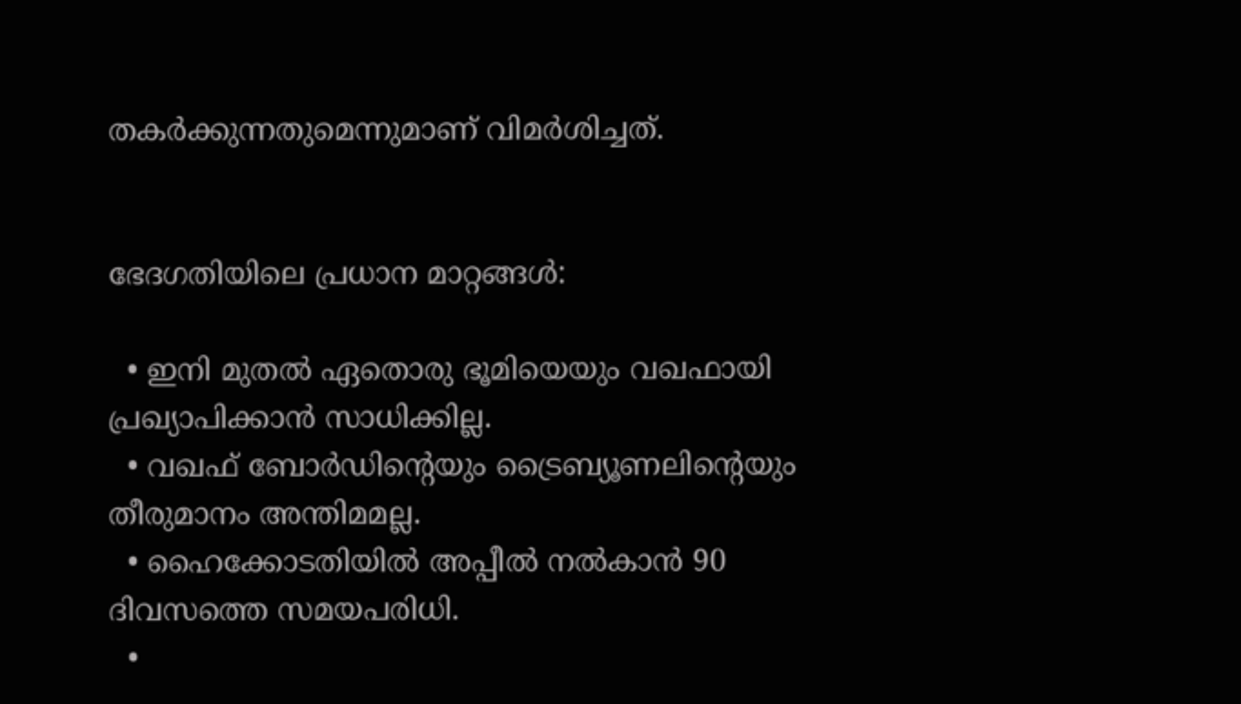തകർക്കുന്നതുമെന്നുമാണ് വിമർശിച്ചത്.


ഭേദഗതിയിലെ പ്രധാന മാറ്റങ്ങൾ:

  • ഇനി മുതൽ ഏതൊരു ഭൂമിയെയും വഖഫായി പ്രഖ്യാപിക്കാൻ സാധിക്കില്ല.
  • വഖഫ് ബോർഡിന്റെയും ട്രൈബ്യൂണലിന്റെയും തീരുമാനം അന്തിമമല്ല.
  • ഹൈക്കോടതിയിൽ അപ്പീൽ നൽകാൻ 90 ദിവസത്തെ സമയപരിധി.
  •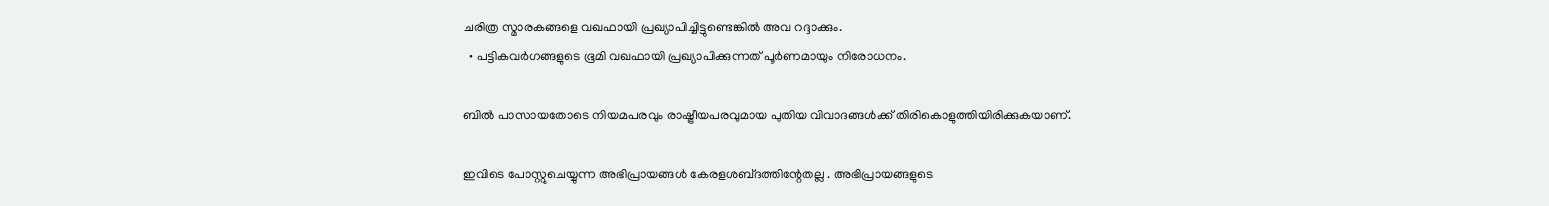ചരിത്ര സ്മാരകങ്ങളെ വഖഫായി പ്രഖ്യാപിച്ചിട്ടുണ്ടെങ്കിൽ അവ റദ്ദാക്കും.
  • പട്ടികവർഗങ്ങളുടെ ഭൂമി വഖഫായി പ്രഖ്യാപിക്കുന്നത് പൂർണമായും നിരോധനം.

ബിൽ പാസായതോടെ നിയമപരവും രാഷ്ട്രീയപരവുമായ പുതിയ വിവാദങ്ങൾക്ക് തിരികൊളുത്തിയിരിക്കുകയാണ്.

ഇവിടെ പോസ്റ്റുചെയ്യുന്ന അഭിപ്രായങ്ങള്‍ കേരളശബ്‌ദത്തിന്റേതല്ല . അഭിപ്രായങ്ങളുടെ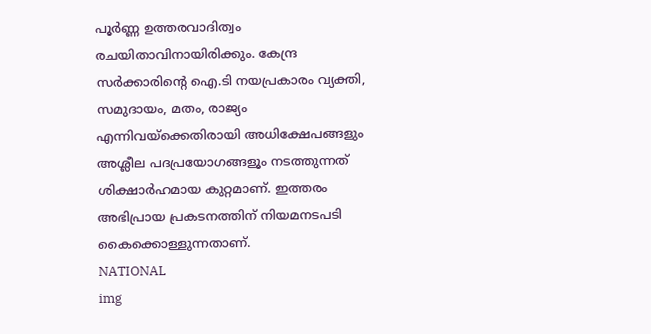പൂര്‍ണ്ണ ഉത്തരവാദിത്വം രചയിതാവിനായിരിക്കും. കേന്ദ്ര സർക്കാരിന്റെ ഐ.ടി നയപ്രകാരം വ്യക്തി, സമുദായം, മതം, രാജ്യം എന്നിവയ്ക്കെതിരായി അധിക്ഷേപങ്ങളും അശ്ലീല പദപ്രയോഗങ്ങളൂം നടത്തുന്നത് ശിക്ഷാര്‍ഹമായ കുറ്റമാണ്. ഇത്തരം അഭിപ്രായ പ്രകടനത്തിന് നിയമനടപടി കൈക്കൊള്ളുന്നതാണ്.
NATIONAL
img